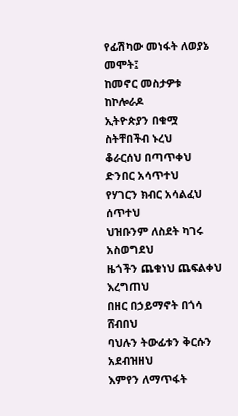የፊሽካው መነፋት ለወያኔ መሞት፤
ከመኖር መስታዎቱ
ከኮሎራዶ
ኢትዮጵያን በቁሟ ስትቸበችብ ኑረህ
ቆራርሰህ በጣጥቀህ ድንበር አሳጥተህ
የሃገርን ክብር አሳልፈህ ሰጥተህ
ህዝቡንም ለስደት ካገሩ አስወግደህ
ዜጎችን ጨቁነህ ጨፍልቀህ እረግጠህ
በዘር በኃይማኖት በጎሳ ሸብበህ
ባህሉን ትውፊቱን ቅርሱን አደብዝዘህ
እምየን ለማጥፋት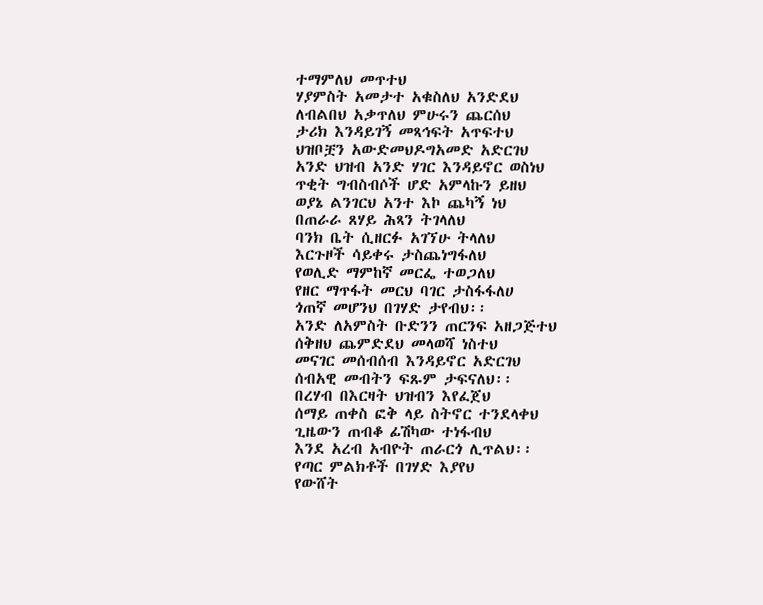ተማምለህ መጥተህ
ሃያምስት አመታተ አቁስለህ አንድደህ
ለብልበህ አቃጥለህ ምሁሩን ጨርሰህ
ታሪክ እንዳይገኝ መጻኅፍት አጥፍተህ
ህዝቦቿን አውድመህዶግአመድ አድርገህ
አንድ ህዝብ አንድ ሃገር እንዳይኖር ወስነህ
ጥቂት ግብስብሶች ሆድ አምላኩን ይዘህ
ወያኔ ልንገርህ አንተ እኮ ጨካኝ ነህ
በጠራራ ጸሃይ ሕጻን ትገላለህ
ባንክ ቤት ሲዘርፉ አገኘሁ ትላለህ
እርጉዞች ሳይቀሩ ታስጨነግፋለህ
የወሊድ ማምከኛ መርፌ ተወጋለህ
የዘር ማጥፋት መርህ ባገር ታስፋፋለሀ
ጎጠኛ መሆንህ በገሃድ ታየብህ፡፡
አንድ ለአምስት ቡድንን ጠርንፍ አዘጋጅተህ
ሰቅዘህ ጨምድደህ መላወሻ ነስተህ
መናገር መሰብሰብ እንዳይኖር አድርገህ
ሰብአዊ መብትን ፍጹም ታፍናለህ፡፡
በረሃብ በእርዛት ህዝብን እየፈጀህ
ሰማይ ጠቀስ ፎቅ ላይ ስትኖር ተንደላቀህ
ጊዜውን ጠብቆ ፊሽካው ተነፋብህ
እንደ አረብ አብዮት ጠራርጎ ሊጥልህ፡፡
የጣር ምልክቶች በገሃድ እያየህ
የውሸት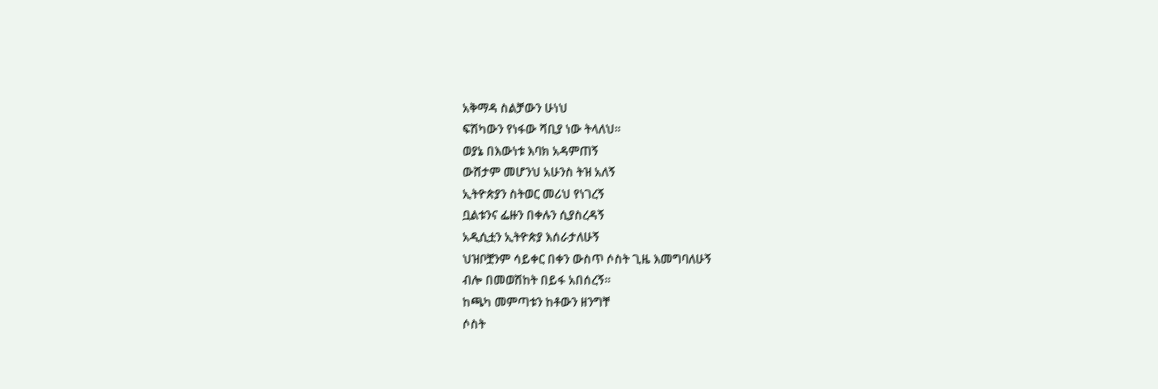አቅማዳ ስልቻውን ሁነህ
ፍሽካውን የነፋው ሻቢያ ነው ትላለህ፡፡
ወያኔ በእውነቱ እባክ አዳምጠኝ
ውሸታም መሆንህ አሁንስ ትዝ አለኝ
ኢትዮጵያን ስትወር መሪህ የነገረኝ
ቧልቱንና ፌዙን በቀሉን ሲያስረዳኝ
አዲሲቷን ኢትዮጵያ እሰራታለሁኝ
ህዝቦቿንም ሳይቀር በቀን ውስጥ ሶስት ጊዜ እመግባለሁኝ
ብሎ በመወሽከት በይፋ አበሰረኝ፡፡
ከጫካ መምጣቱን ከቶውን ዘንግቸ
ሶስት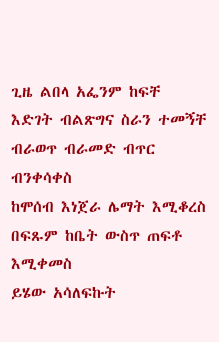ጊዜ ልበላ አፌንም ከፍቸ
እድገት ብልጽግና ስራን ተመኝቸ
ብራወጥ ብራመድ ብጥር ብንቀሳቀስ
ከሞሰብ እነጀራ ሌማት እሚቆረስ
በፍጹም ከቤት ውስጥ ጠፍቶ እሚቀመስ
ይሄው አሳለፍኩት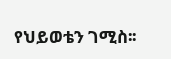የህይወቴን ገሚስ፡፡